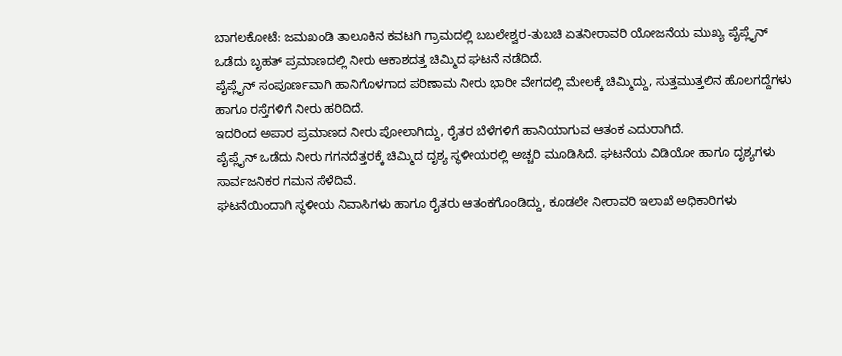ಬಾಗಲಕೋಟೆ: ಜಮಖಂಡಿ ತಾಲೂಕಿನ ಕವಟಗಿ ಗ್ರಾಮದಲ್ಲಿ ಬಬಲೇಶ್ವರ-ತುಬಚಿ ಏತನೀರಾವರಿ ಯೋಜನೆಯ ಮುಖ್ಯ ಪೈಪ್ಲೈನ್ ಒಡೆದು ಬೃಹತ್ ಪ್ರಮಾಣದಲ್ಲಿ ನೀರು ಆಕಾಶದತ್ತ ಚಿಮ್ಮಿದ ಘಟನೆ ನಡೆದಿದೆ.
ಪೈಪ್ಲೈನ್ ಸಂಪೂರ್ಣವಾಗಿ ಹಾನಿಗೊಳಗಾದ ಪರಿಣಾಮ ನೀರು ಭಾರೀ ವೇಗದಲ್ಲಿ ಮೇಲಕ್ಕೆ ಚಿಮ್ಮಿದ್ದು, ಸುತ್ತಮುತ್ತಲಿನ ಹೊಲಗದ್ದೆಗಳು ಹಾಗೂ ರಸ್ತೆಗಳಿಗೆ ನೀರು ಹರಿದಿದೆ.
ಇದರಿಂದ ಅಪಾರ ಪ್ರಮಾಣದ ನೀರು ಪೋಲಾಗಿದ್ದು, ರೈತರ ಬೆಳೆಗಳಿಗೆ ಹಾನಿಯಾಗುವ ಆತಂಕ ಎದುರಾಗಿದೆ.
ಪೈಪ್ಲೈನ್ ಒಡೆದು ನೀರು ಗಗನದೆತ್ತರಕ್ಕೆ ಚಿಮ್ಮಿದ ದೃಶ್ಯ ಸ್ಥಳೀಯರಲ್ಲಿ ಅಚ್ಚರಿ ಮೂಡಿಸಿದೆ. ಘಟನೆಯ ವಿಡಿಯೋ ಹಾಗೂ ದೃಶ್ಯಗಳು ಸಾರ್ವಜನಿಕರ ಗಮನ ಸೆಳೆದಿವೆ.
ಘಟನೆಯಿಂದಾಗಿ ಸ್ಥಳೀಯ ನಿವಾಸಿಗಳು ಹಾಗೂ ರೈತರು ಆತಂಕಗೊಂಡಿದ್ದು, ಕೂಡಲೇ ನೀರಾವರಿ ಇಲಾಖೆ ಅಧಿಕಾರಿಗಳು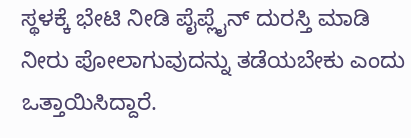ಸ್ಥಳಕ್ಕೆ ಭೇಟಿ ನೀಡಿ ಪೈಪ್ಲೈನ್ ದುರಸ್ತಿ ಮಾಡಿ ನೀರು ಪೋಲಾಗುವುದನ್ನು ತಡೆಯಬೇಕು ಎಂದು ಒತ್ತಾಯಿಸಿದ್ದಾರೆ.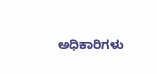ಅಧಿಕಾರಿಗಳು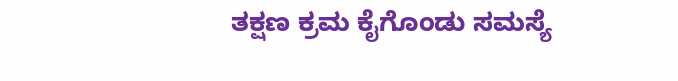ತಕ್ಷಣ ಕ್ರಮ ಕೈಗೊಂಡು ಸಮಸ್ಯೆ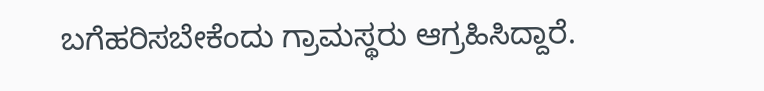ಬಗೆಹರಿಸಬೇಕೆಂದು ಗ್ರಾಮಸ್ಥರು ಆಗ್ರಹಿಸಿದ್ದಾರೆ.